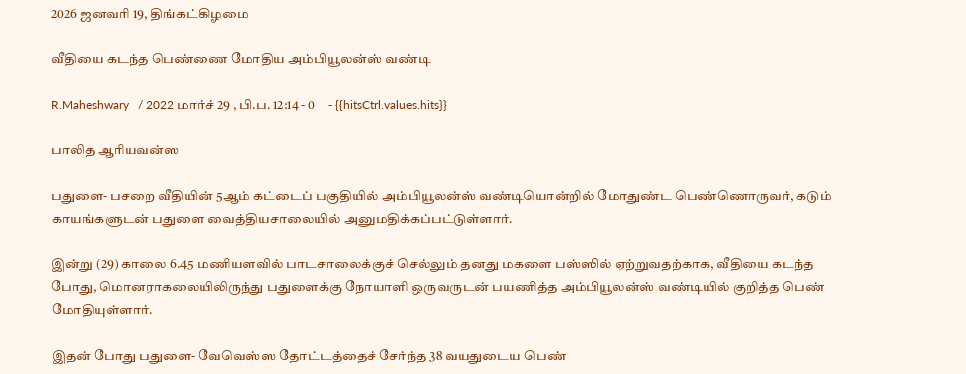2026 ஜனவரி 19, திங்கட்கிழமை

வீதியை கடந்த பெண்ணை மோதிய அம்பியூலன்ஸ் வண்டி

R.Maheshwary   / 2022 மார்ச் 29 , பி.ப. 12:14 - 0     - {{hitsCtrl.values.hits}}

பாலித ஆரியவன்ஸ

பதுளை- பசறை வீதியின் 5ஆம் கட்டைப் பகுதியில் அம்பியூலன்ஸ் வண்டியொன்றில் மோதுண்ட பெண்ணொருவர், கடும் காயங்களுடன் பதுளை வைத்தியசாலையில் அனுமதிக்கப்பட்டுள்ளார்.

இன்று (29) காலை 6.45 மணியளவில் பாடசாலைக்குச் செல்லும் தனது மகளை பஸ்ஸில் ஏற்றுவதற்காக, வீதியை கடந்த போது, மொனராகலையிலிருந்து பதுளைக்கு நோயாளி ஒருவருடன் பயணித்த அம்பியூலன்ஸ் வண்டியில் குறித்த பெண் மோதியுள்ளார்.

இதன் போது பதுளை- வேவெஸ்ஸ தோட்டத்தைச் சேர்ந்த 38 வயதுடைய பெண்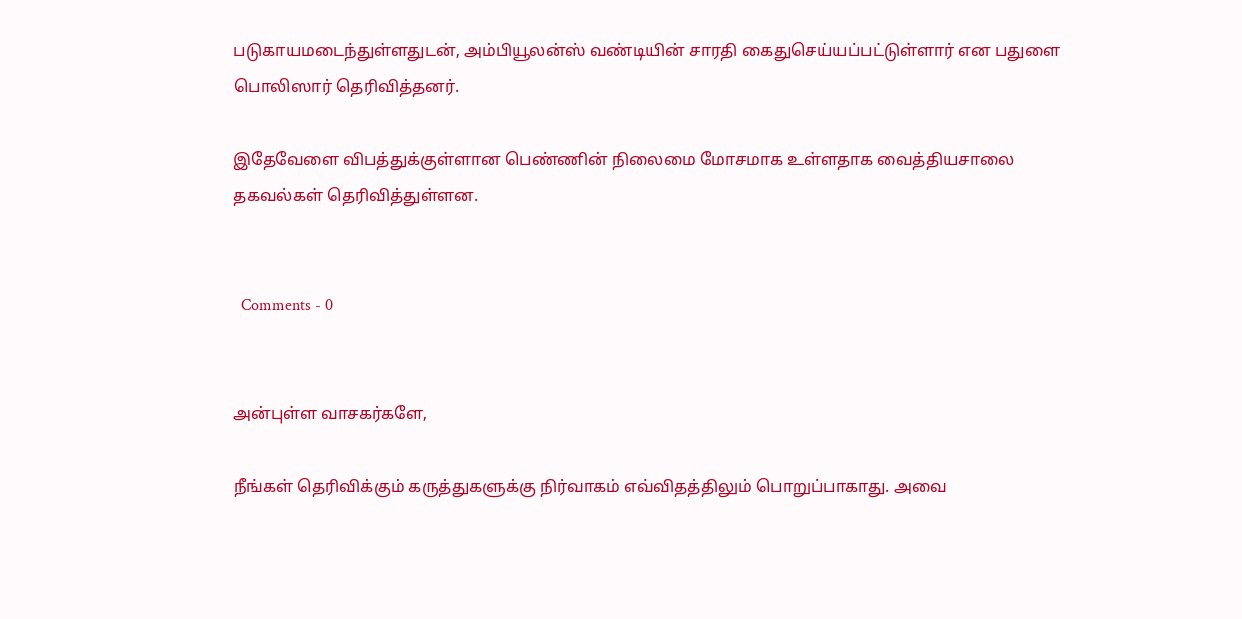படுகாயமடைந்துள்ளதுடன், அம்பியூலன்ஸ் வண்டியின் சாரதி கைதுசெய்யப்பட்டுள்ளார் என பதுளை பொலிஸார் தெரிவித்தனர்.

இதேவேளை விபத்துக்குள்ளான பெண்ணின் நிலைமை மோசமாக உள்ளதாக வைத்தியசாலை தகவல்கள் தெரிவித்துள்ளன.


  Comments - 0


அன்புள்ள வாசகர்களே,

நீங்கள் தெரிவிக்கும் கருத்துகளுக்கு நிர்வாகம் எவ்விதத்திலும் பொறுப்பாகாது. அவை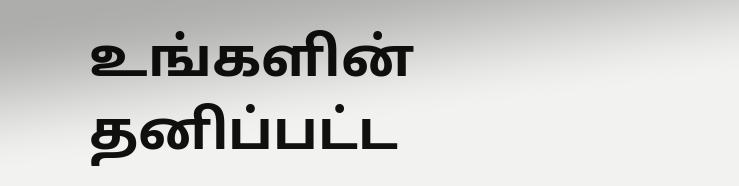உங்களின் தனிப்பட்ட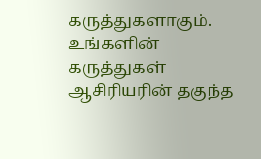கருத்துகளாகும். உங்களின் கருத்துகள் ஆசிரியரின் தகுந்த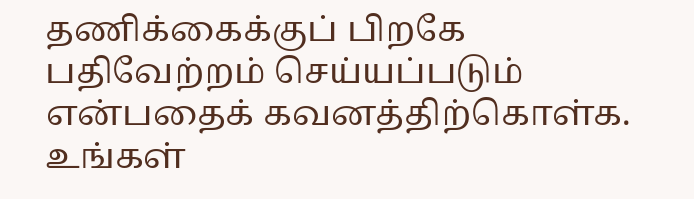தணிக்கைக்குப் பிறகே பதிவேற்றம் செய்யப்படும் என்பதைக் கவனத்திற்கொள்க. உங்கள்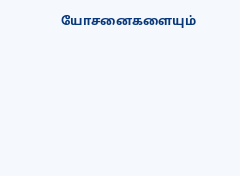யோசனைகளையும்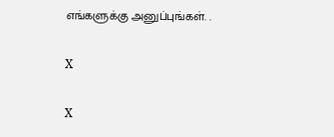எங்களுக்கு அனுப்புங்கள். .

X

X